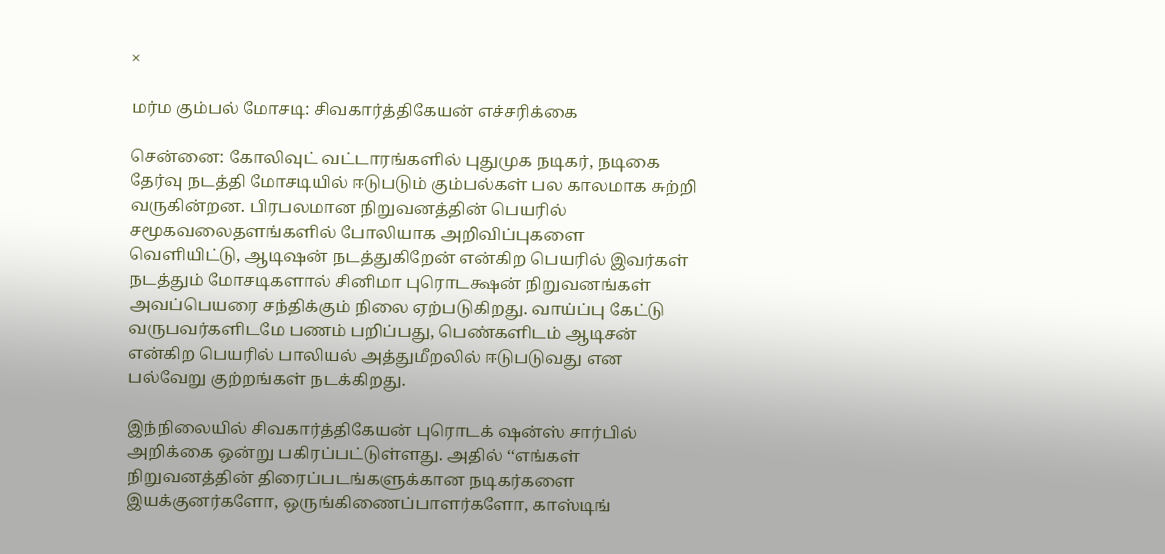×

மர்ம கும்பல் மோசடி: சிவகார்த்திகேயன் எச்சரிக்கை

சென்னை: கோலிவுட் வட்டாரங்களில் புதுமுக நடிகர், நடிகை தேர்வு நடத்தி மோசடியில் ஈடுபடும் கும்பல்கள் பல காலமாக சுற்றி வருகின்றன. பிரபலமான நிறுவனத்தின் பெயரில் சமூகவலைதளங்களில் போலியாக அறிவிப்புகளை வெளியிட்டு, ஆடிஷன் நடத்துகிறேன் என்கிற பெயரில் இவர்கள் நடத்தும் மோசடிகளால் சினிமா புரொடக்ஷன் நிறுவனங்கள் அவப்பெயரை சந்திக்கும் நிலை ஏற்படுகிறது. வாய்ப்பு கேட்டு வருபவர்களிடமே பணம் பறிப்பது, பெண்களிடம் ஆடிசன் என்கிற பெயரில் பாலியல் அத்துமீறலில் ஈடுபடுவது என பல்வேறு குற்றங்கள் நடக்கிறது.

இந்நிலையில் சிவகார்த்திகேயன் புரொடக் ஷன்ஸ் சார்பில் அறிக்கை ஒன்று பகிரப்பட்டுள்ளது. அதில் ‘‘எங்கள் நிறுவனத்தின் திரைப்படங்களுக்கான நடிகர்களை இயக்குனர்களோ, ஒருங்கிணைப்பாளர்களோ, காஸ்டிங்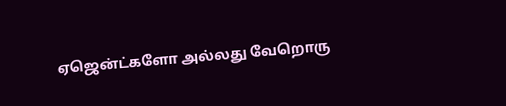ஏஜென்ட்களோ அல்லது வேறொரு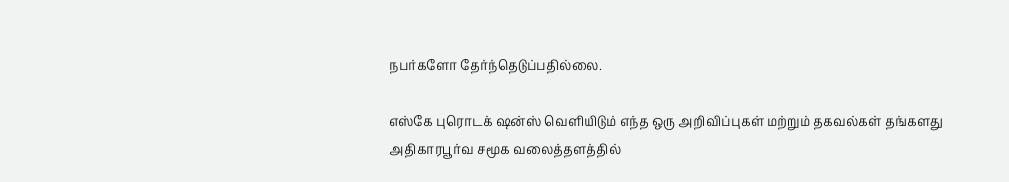நபர்களோ தேர்ந்தெடுப்பதில்லை.

எஸ்கே புரொடக் ஷன்ஸ் வெளியிடும் எந்த ஒரு அறிவிப்புகள் மற்றும் தகவல்கள் தங்களது அதிகாரபூர்வ சமூக வலைத்தளத்தில்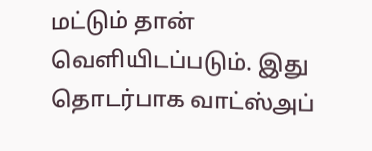மட்டும் தான் வெளியிடப்படும். இது தொடர்பாக வாட்ஸ்அப்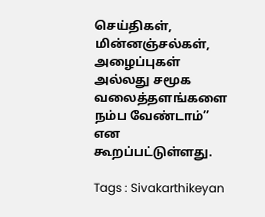செய்திகள், மின்னஞ்சல்கள், அழைப்புகள் அல்லது சமூக வலைத்தளங்களை நம்ப வேண்டாம்’’ என கூறப்பட்டுள்ளது.

Tags : Sivakarthikeyan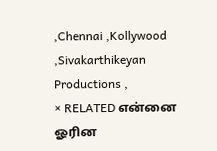,Chennai ,Kollywood ,Sivakarthikeyan Productions ,
× RELATED என்னை ஓரின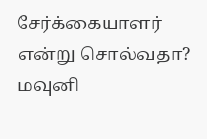சேர்க்கையாளர் என்று சொல்வதா? மவுனி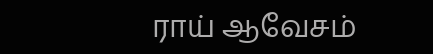ராய் ஆவேசம்